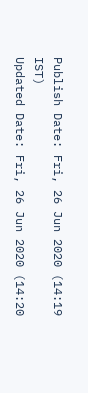Publish Date: Fri, 26 Jun 2020 (14:19 IST)
Updated Date: Fri, 26 Jun 2020 (14:20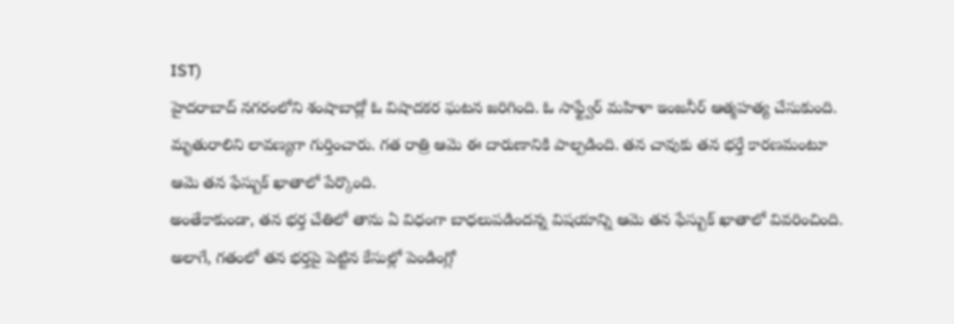IST)
హైదరాబాద్ నగరంలోని శంషాబాద్లో ఓ విషాదకర ఘటన జరిగింది. ఓ సాఫ్ట్వేర్ మహిళా ఇంజనీర్ ఆత్మహత్య చేసుకుంది. మృతురాలిని లావణ్యగా గుర్తించారు. గత రాత్రి ఆమె ఈ దారుణానికి పాల్పడింది. తన చావుకు తన భర్తే కారణమంటూ ఆమె తన ఫేస్బుక్ ఖాతాలో పేర్కొంది.
అంతేకాకుండా, తన భర్త చేతిలో తాను ఏ విధంగా బాధలుపడిందన్న విషయాన్ని ఆమె తన ఫేస్బుక్ ఖాతాలో వివరించింది. అలాగే, గతంలో తన భర్తపై పెట్టిన కేసుల్లో పెండింగ్లో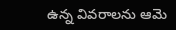ఉన్న వివరాలను ఆమె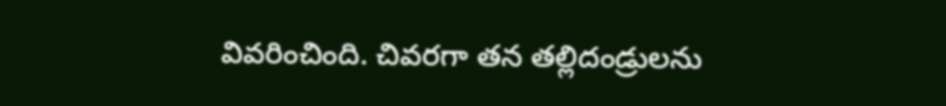వివరించింది. చివరగా తన తల్లిదండ్రులను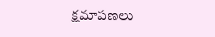క్షమాపణలు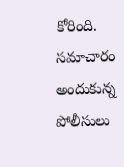కోరింది. సమాచారం అందుకున్న పోలీసులు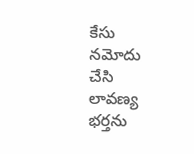కేసు నమోదు చేసి లావణ్య భర్తను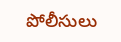పోలీసులు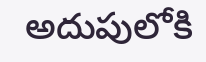అదుపులోకి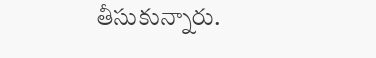తీసుకున్నారు.